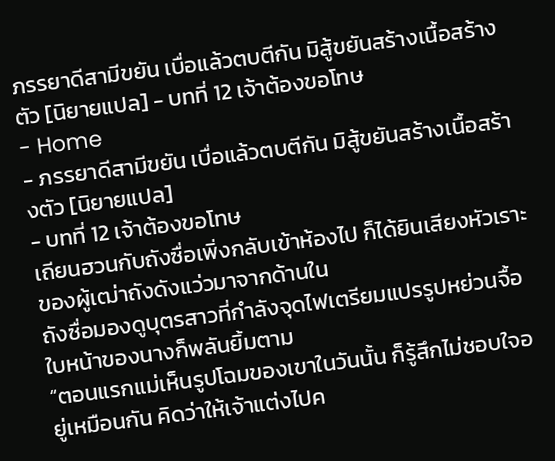ภรรยาดีสามีขยัน เบื่อแล้วตบตีกัน มิสู้ขยันสร้างเนื้อสร้างตัว [นิยายแปล] - บทที่ 12 เจ้าต้องขอโทษ
- Home
- ภรรยาดีสามีขยัน เบื่อแล้วตบตีกัน มิสู้ขยันสร้างเนื้อสร้างตัว [นิยายแปล]
- บทที่ 12 เจ้าต้องขอโทษ
เถียนฮวนกับถังซื่อเพิ่งกลับเข้าห้องไป ก็ได้ยินเสียงหัวเราะของผู้เฒ่าถังดังแว่วมาจากด้านใน
ถังซื่อมองดูบุตรสาวที่กำลังจุดไฟเตรียมแปรรูปหย่วนจื้อ ใบหน้าของนางก็พลันยิ้มตาม
“ตอนแรกแม่เห็นรูปโฉมของเขาในวันนั้น ก็รู้สึกไม่ชอบใจอยู่เหมือนกัน คิดว่าให้เจ้าแต่งไปค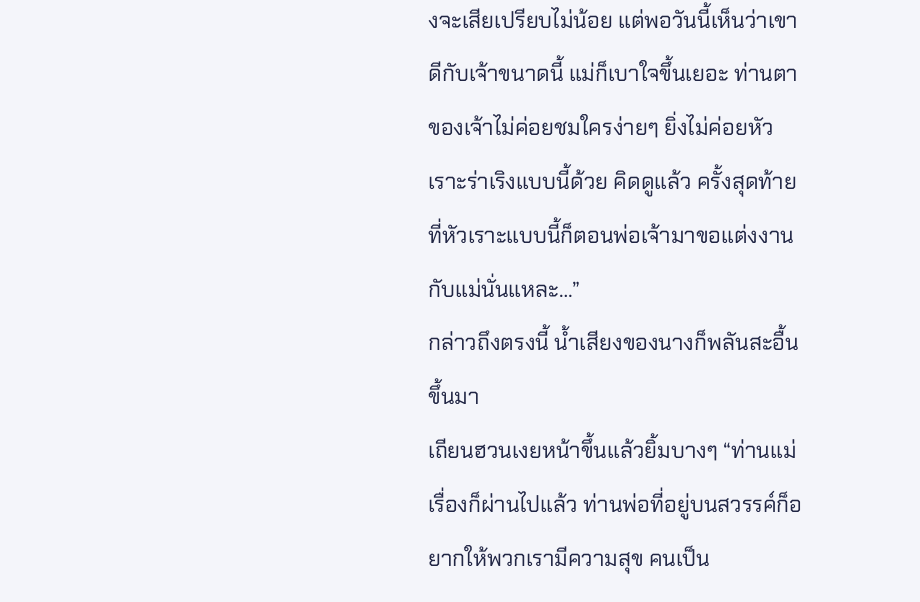งจะเสียเปรียบไม่น้อย แต่พอวันนี้เห็นว่าเขาดีกับเจ้าขนาดนี้ แม่ก็เบาใจขึ้นเยอะ ท่านตาของเจ้าไม่ค่อยชมใครง่ายๆ ยิ่งไม่ค่อยหัวเราะร่าเริงแบบนี้ด้วย คิดดูแล้ว ครั้งสุดท้ายที่หัวเราะแบบนี้ก็ตอนพ่อเจ้ามาขอแต่งงานกับแม่นั่นแหละ…”
กล่าวถึงตรงนี้ น้ำเสียงของนางก็พลันสะอื้นขึ้นมา
เถียนฮวนเงยหน้าขึ้นแล้วยิ้มบางๆ “ท่านแม่ เรื่องก็ผ่านไปแล้ว ท่านพ่อที่อยู่บนสวรรค์ก็อยากให้พวกเรามีความสุข คนเป็น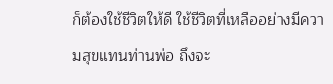ก็ต้องใช้ชีวิตให้ดี ใช้ชีวิตที่เหลืออย่างมีความสุขแทนท่านพ่อ ถึงจะ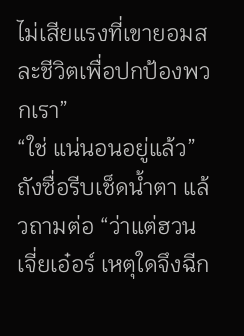ไม่เสียแรงที่เขายอมสละชีวิตเพื่อปกป้องพวกเรา”
“ใช่ แน่นอนอยู่แล้ว” ถังซื่อรีบเช็ดน้ำตา แล้วถามต่อ “ว่าแต่ฮวนเจี่ยเอ๋อร์ เหตุใดจึงฉีก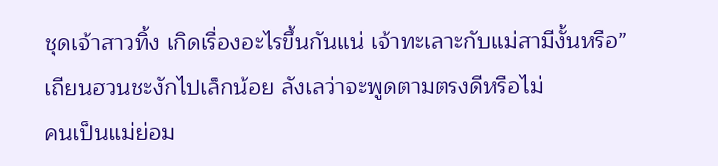ชุดเจ้าสาวทิ้ง เกิดเรื่องอะไรขึ้นกันแน่ เจ้าทะเลาะกับแม่สามีงั้นหรือ”
เถียนฮวนชะงักไปเล็กน้อย ลังเลว่าจะพูดตามตรงดีหรือไม่
คนเป็นแม่ย่อม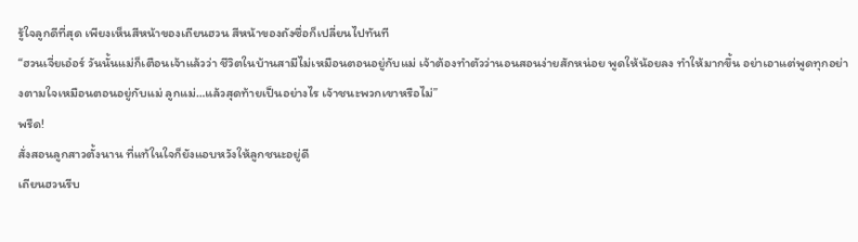รู้ใจลูกดีที่สุด เพียงเห็นสีหน้าของเถียนฮวน สีหน้าของถังซื่อก็เปลี่ยนไปทันที
“ฮวนเจี่ยเอ๋อร์ วันนั้นแม่ก็เตือนเจ้าแล้วว่า ชีวิตในบ้านสามีไม่เหมือนตอนอยู่กับแม่ เจ้าต้องทำตัวว่านอนสอนง่ายสักหน่อย พูดให้น้อยลง ทำให้มากขึ้น อย่าเอาแต่พูดทุกอย่างตามใจเหมือนตอนอยู่กับแม่ ลูกแม่…แล้วสุดท้ายเป็นอย่างไร เจ้าชนะพวกเขาหรือไม่”
พรืด!
สั่งสอนลูกสาวตั้งนาน ที่แท้ในใจก็ยังแอบหวังให้ลูกชนะอยู่ดี
เถียนฮวนรีบ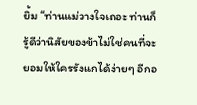ยิ้ม “ท่านแม่วางใจเถอะ ท่านก็รู้ดีว่านิสัยของข้าไม่ใช่คนที่จะยอมให้ใครรังแกได้ง่ายๆ อีกอ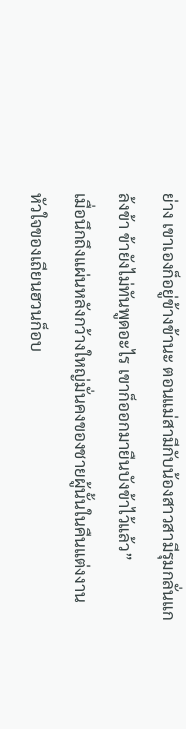ย่าง เขาเองก็อยู่ข้างข้านะ ตอนแม่สามีกับน้องสาวสามีรุมกลั่นแกล้งข้า ข้ายังไม่ทันพูดอะไร เขาก็ออกมายืนบังข้าไว้แล้ว”
เมื่อนึกถึงแผ่นหลังกว้างใหญ่มั่นคงของชายผู้นั้นในคืนแต่งงาน หัวใจของเถียนฮวนก็อบ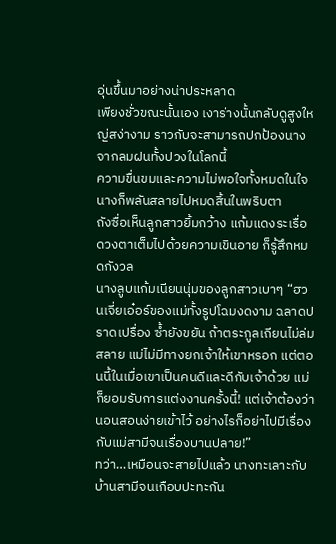อุ่นขึ้นมาอย่างน่าประหลาด
เพียงชั่วขณะนั้นเอง เงาร่างนั้นกลับดูสูงใหญ่สง่างาม ราวกับจะสามารถปกป้องนางจากลมฝนทั้งปวงในโลกนี้
ความขื่นขมและความไม่พอใจทั้งหมดในใจนางก็พลันสลายไปหมดสิ้นในพริบตา
ถังซื่อเห็นลูกสาวยิ้มกว้าง แก้มแดงระเรื่อ ดวงตาเต็มไปด้วยความเขินอาย ก็รู้สึกหมดกังวล
นางลูบแก้มเนียนนุ่มของลูกสาวเบาๆ “ฮวนเจี่ยเอ๋อร์ของแม่ทั้งรูปโฉมงดงาม ฉลาดปราดเปรื่อง ซ้ำยังขยัน ถ้าตระกูลเถียนไม่ล่มสลาย แม่ไม่มีทางยกเจ้าให้เขาหรอก แต่ตอนนี้ในเมื่อเขาเป็นคนดีและดีกับเจ้าด้วย แม่ก็ยอมรับการแต่งงานครั้งนี้! แต่เจ้าต้องว่านอนสอนง่ายเข้าไว้ อย่างไรก็อย่าไปมีเรื่องกับแม่สามีจนเรื่องบานปลาย!”
ทว่า…เหมือนจะสายไปแล้ว นางทะเลาะกับบ้านสามีจนเกือบปะทะกัน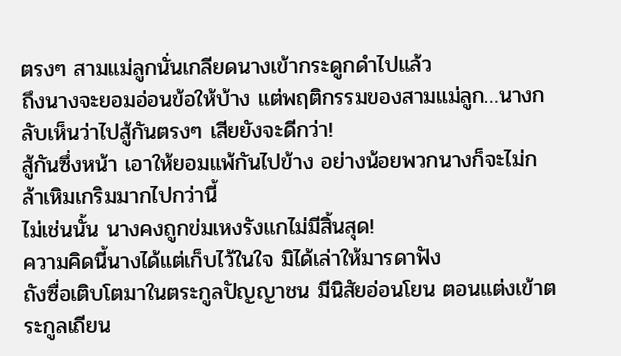ตรงๆ สามแม่ลูกนั่นเกลียดนางเข้ากระดูกดำไปแล้ว
ถึงนางจะยอมอ่อนข้อให้บ้าง แต่พฤติกรรมของสามแม่ลูก…นางกลับเห็นว่าไปสู้กันตรงๆ เสียยังจะดีกว่า!
สู้กันซึ่งหน้า เอาให้ยอมแพ้กันไปข้าง อย่างน้อยพวกนางก็จะไม่กล้าเหิมเกริมมากไปกว่านี้
ไม่เช่นนั้น นางคงถูกข่มเหงรังแกไม่มีสิ้นสุด!
ความคิดนี้นางได้แต่เก็บไว้ในใจ มิได้เล่าให้มารดาฟัง
ถังซื่อเติบโตมาในตระกูลปัญญาชน มีนิสัยอ่อนโยน ตอนแต่งเข้าตระกูลเถียน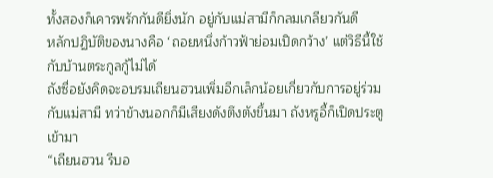ทั้งสองก็เคารพรักกันดียิ่งนัก อยู่กับแม่สามีก็กลมเกลียวกันดี
หลักปฏิบัติของนางคือ ‘ถอยหนึ่งก้าวฟ้าย่อมเปิดกว้าง’ แต่วิธีนี้ใช้กับบ้านตระกูลกู้ไม่ได้
ถังซื่อยังคิดจะอบรมเถียนฮวนเพิ่มอีกเล็กน้อยเกี่ยวกับการอยู่ร่วมกับแม่สามี ทว่าข้างนอกก็มีเสียงดังตึงตังขึ้นมา ถังหรูอี้ก็เปิดประตูเข้ามา
“เถียนฮวน รีบอ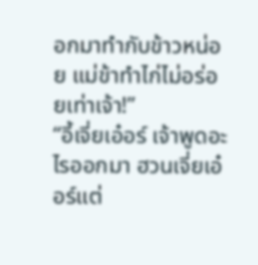อกมาทำกับข้าวหน่อย แม่ข้าทำไก่ไม่อร่อยเท่าเจ้า!”
“อี้เจี่ยเอ๋อร์ เจ้าพูดอะไรออกมา ฮวนเจี่ยเอ๋อร์แต่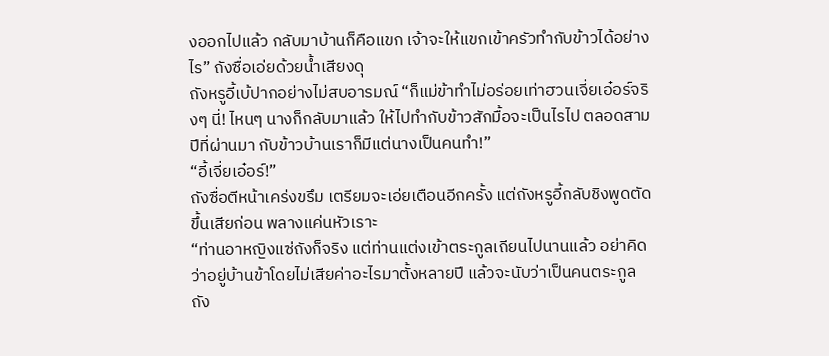งออกไปแล้ว กลับมาบ้านก็คือแขก เจ้าจะให้แขกเข้าครัวทำกับข้าวได้อย่างไร” ถังซื่อเอ่ยด้วยน้ำเสียงดุ
ถังหรูอี้เบ้ปากอย่างไม่สบอารมณ์ “ก็แม่ข้าทำไม่อร่อยเท่าฮวนเจี่ยเอ๋อร์จริงๆ นี่! ไหนๆ นางก็กลับมาแล้ว ให้ไปทำกับข้าวสักมื้อจะเป็นไรไป ตลอดสามปีที่ผ่านมา กับข้าวบ้านเราก็มีแต่นางเป็นคนทำ!”
“อี้เจี่ยเอ๋อร์!”
ถังซื่อตีหน้าเคร่งขรึม เตรียมจะเอ่ยเตือนอีกครั้ง แต่ถังหรูอี้กลับชิงพูดตัดขึ้นเสียก่อน พลางแค่นหัวเราะ
“ท่านอาหญิงแซ่ถังก็จริง แต่ท่านแต่งเข้าตระกูลเถียนไปนานแล้ว อย่าคิดว่าอยู่บ้านข้าโดยไม่เสียค่าอะไรมาตั้งหลายปี แล้วจะนับว่าเป็นคนตระกูลถัง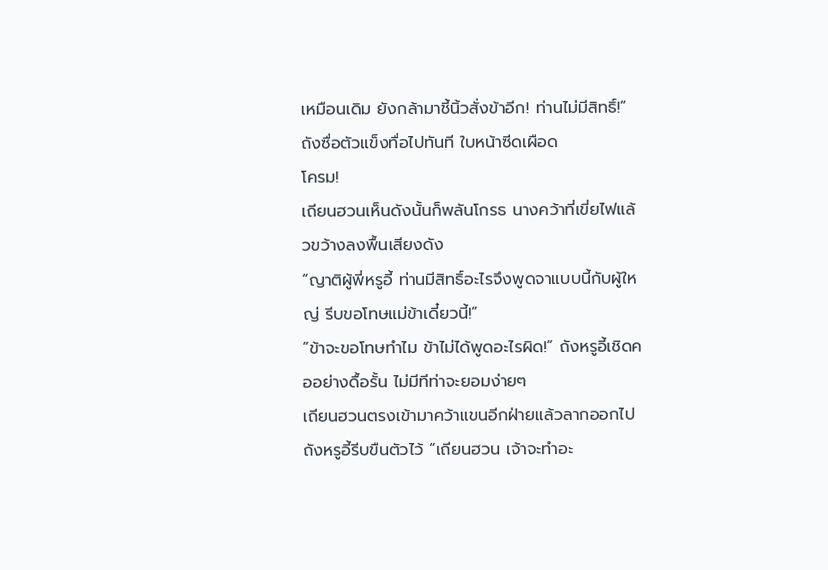เหมือนเดิม ยังกล้ามาชี้นิ้วสั่งข้าอีก! ท่านไม่มีสิทธิ์!”
ถังซื่อตัวแข็งทื่อไปทันที ใบหน้าซีดเผือด
โครม!
เถียนฮวนเห็นดังนั้นก็พลันโกรธ นางคว้าที่เขี่ยไฟแล้วขว้างลงพื้นเสียงดัง
“ญาติผู้พี่หรูอี้ ท่านมีสิทธิ์อะไรจึงพูดจาแบบนี้กับผู้ใหญ่ รีบขอโทษแม่ข้าเดี๋ยวนี้!”
“ข้าจะขอโทษทำไม ข้าไม่ได้พูดอะไรผิด!” ถังหรูอี้เชิดคออย่างดื้อรั้น ไม่มีทีท่าจะยอมง่ายๆ
เถียนฮวนตรงเข้ามาคว้าแขนอีกฝ่ายแล้วลากออกไป
ถังหรูอี้รีบขืนตัวไว้ “เถียนฮวน เจ้าจะทำอะ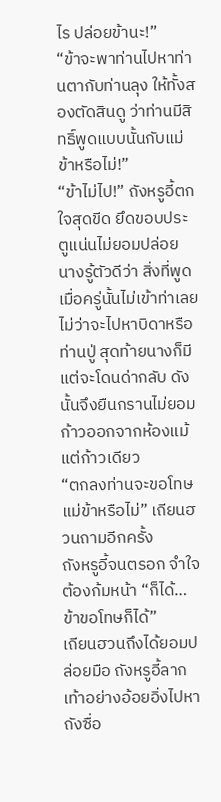ไร ปล่อยข้านะ!”
“ข้าจะพาท่านไปหาท่านตากับท่านลุง ให้ทั้งสองตัดสินดู ว่าท่านมีสิทธิ์พูดแบบนั้นกับแม่ข้าหรือไม่!”
“ข้าไม่ไป!” ถังหรูอี้ตกใจสุดขีด ยึดขอบประตูแน่นไม่ยอมปล่อย
นางรู้ตัวดีว่า สิ่งที่พูดเมื่อครู่นั้นไม่เข้าท่าเลย
ไม่ว่าจะไปหาบิดาหรือท่านปู่ สุดท้ายนางก็มีแต่จะโดนด่ากลับ ดังนั้นจึงยืนกรานไม่ยอมก้าวออกจากห้องแม้แต่ก้าวเดียว
“ตกลงท่านจะขอโทษแม่ข้าหรือไม่” เถียนฮวนถามอีกครั้ง
ถังหรูอี้จนตรอก จำใจต้องก้มหน้า “ก็ได้…ข้าขอโทษก็ได้”
เถียนฮวนถึงได้ยอมปล่อยมือ ถังหรูอี้ลากเท้าอย่างอ้อยอิ่งไปหาถังซื่อ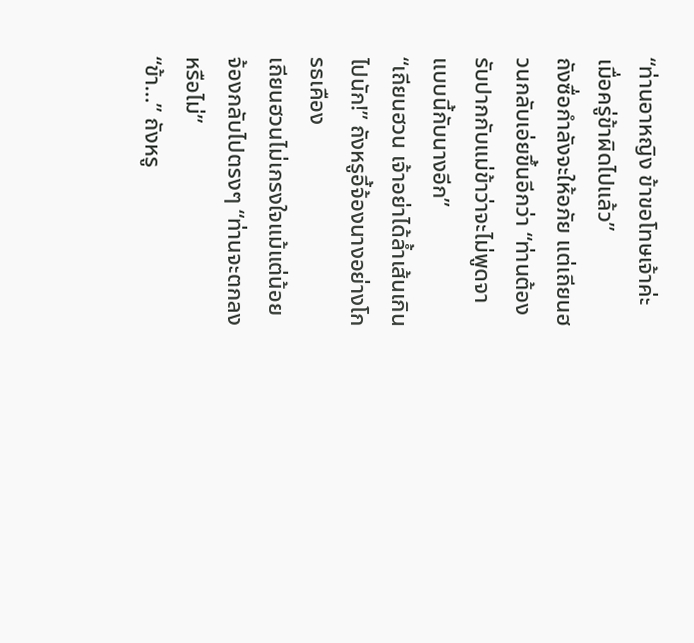“ท่านอาหญิง ข้าขอโทษเจ้าค่ะ เมื่อครู่ข้าผิดไปแล้ว”
ถังซื่อกำลังจะให้อภัย แต่เถียนฮวนกลับเอ่ยขึ้นอีกว่า “ท่านต้องรับปากกับแม่ข้าว่าจะไม่พูดจาแบบนี้กับนางอีก”
“เถียนฮวน เจ้าอย่าได้ล้ำเส้นเกินไปนัก!” ถังหรูอี้จ้องนางอย่างโกรธเคือง
เถียนฮวนไม่เกรงใจแม้แต่น้อย จ้องกลับไปตรงๆ “ท่านจะตกลงหรือไม่”
“ข้า…” ถังหรู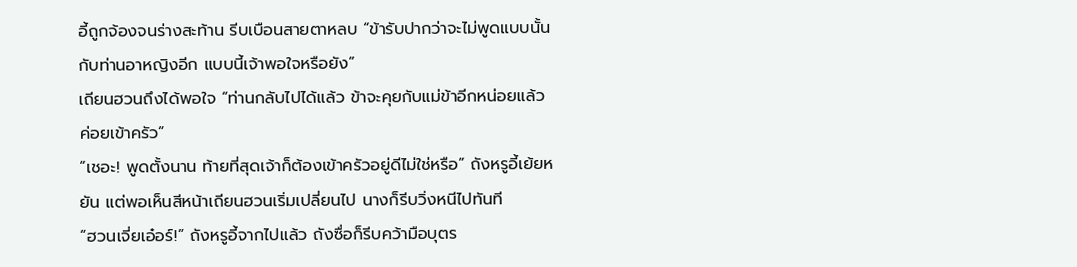อี้ถูกจ้องจนร่างสะท้าน รีบเบือนสายตาหลบ “ข้ารับปากว่าจะไม่พูดแบบนั้นกับท่านอาหญิงอีก แบบนี้เจ้าพอใจหรือยัง”
เถียนฮวนถึงได้พอใจ “ท่านกลับไปได้แล้ว ข้าจะคุยกับแม่ข้าอีกหน่อยแล้วค่อยเข้าครัว”
“เชอะ! พูดตั้งนาน ท้ายที่สุดเจ้าก็ต้องเข้าครัวอยู่ดีไม่ใช่หรือ” ถังหรูอี้เย้ยหยัน แต่พอเห็นสีหน้าเถียนฮวนเริ่มเปลี่ยนไป นางก็รีบวิ่งหนีไปทันที
“ฮวนเจี่ยเอ๋อร์!” ถังหรูอี้จากไปแล้ว ถังซื่อก็รีบคว้ามือบุตร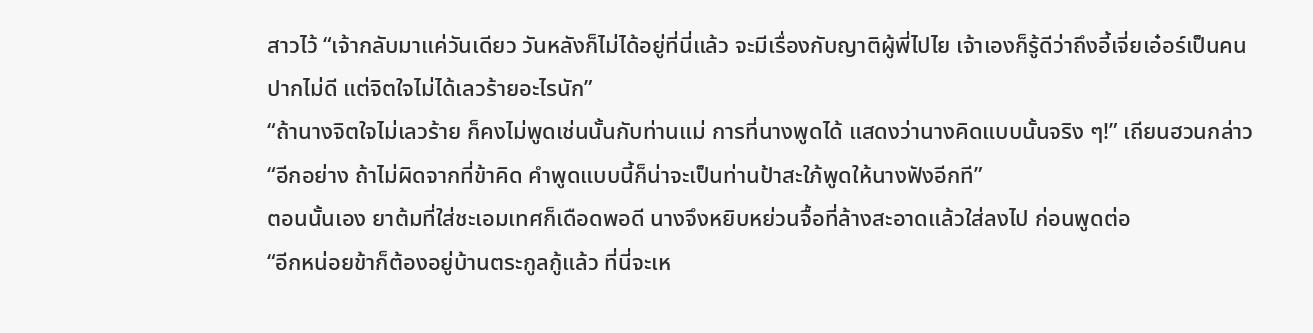สาวไว้ “เจ้ากลับมาแค่วันเดียว วันหลังก็ไม่ได้อยู่ที่นี่แล้ว จะมีเรื่องกับญาติผู้พี่ไปไย เจ้าเองก็รู้ดีว่าถึงอี้เจี่ยเอ๋อร์เป็นคนปากไม่ดี แต่จิตใจไม่ได้เลวร้ายอะไรนัก”
“ถ้านางจิตใจไม่เลวร้าย ก็คงไม่พูดเช่นนั้นกับท่านแม่ การที่นางพูดได้ แสดงว่านางคิดแบบนั้นจริง ๆ!” เถียนฮวนกล่าว “อีกอย่าง ถ้าไม่ผิดจากที่ข้าคิด คำพูดแบบนี้ก็น่าจะเป็นท่านป้าสะใภ้พูดให้นางฟังอีกที”
ตอนนั้นเอง ยาต้มที่ใส่ชะเอมเทศก็เดือดพอดี นางจึงหยิบหย่วนจื้อที่ล้างสะอาดแล้วใส่ลงไป ก่อนพูดต่อ
“อีกหน่อยข้าก็ต้องอยู่บ้านตระกูลกู้แล้ว ที่นี่จะเห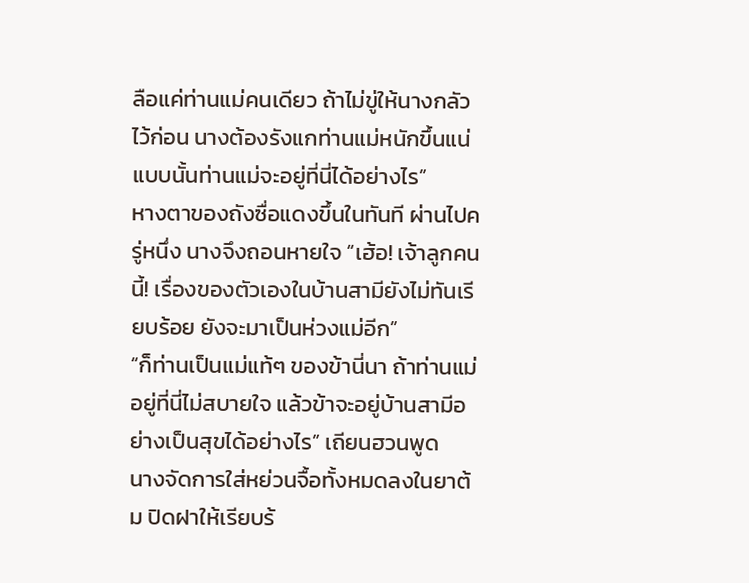ลือแค่ท่านแม่คนเดียว ถ้าไม่ขู่ให้นางกลัวไว้ก่อน นางต้องรังแกท่านแม่หนักขึ้นแน่ แบบนั้นท่านแม่จะอยู่ที่นี่ได้อย่างไร”
หางตาของถังซื่อแดงขึ้นในทันที ผ่านไปครู่หนึ่ง นางจึงถอนหายใจ “เฮ้อ! เจ้าลูกคนนี้! เรื่องของตัวเองในบ้านสามียังไม่ทันเรียบร้อย ยังจะมาเป็นห่วงแม่อีก”
“ก็ท่านเป็นแม่แท้ๆ ของข้านี่นา ถ้าท่านแม่อยู่ที่นี่ไม่สบายใจ แล้วข้าจะอยู่บ้านสามีอย่างเป็นสุขได้อย่างไร” เถียนฮวนพูด
นางจัดการใส่หย่วนจื้อทั้งหมดลงในยาต้ม ปิดฝาให้เรียบร้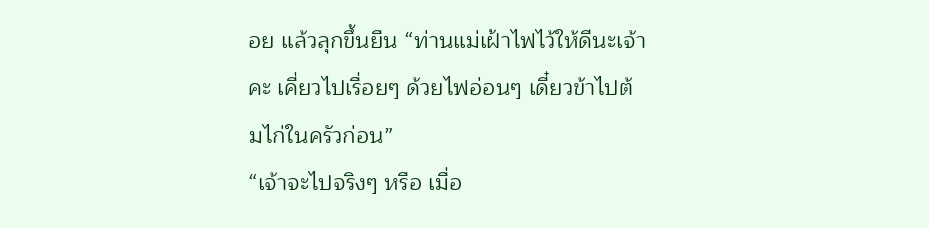อย แล้วลุกขึ้นยืน “ท่านแม่เฝ้าไฟไว้ให้ดีนะเจ้าคะ เคี่ยวไปเรื่อยๆ ด้วยไฟอ่อนๆ เดี๋ยวข้าไปต้มไก่ในครัวก่อน”
“เจ้าจะไปจริงๆ หรือ เมื่อ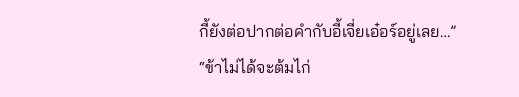กี้ยังต่อปากต่อคำกับอี้เจี่ยเอ๋อร์อยู่เลย…”
“ข้าไม่ได้จะต้มไก่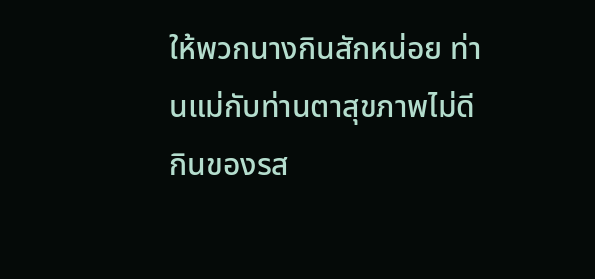ให้พวกนางกินสักหน่อย ท่านแม่กับท่านตาสุขภาพไม่ดี กินของรส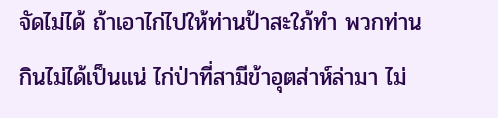จัดไม่ได้ ถ้าเอาไก่ไปให้ท่านป้าสะใภ้ทำ พวกท่านกินไม่ได้เป็นแน่ ไก่ป่าที่สามีข้าอุตส่าห์ล่ามา ไม่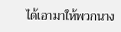ได้เอามาให้พวกนาง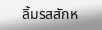ลิ้มรสสักห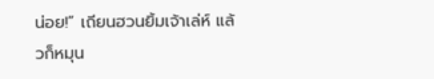น่อย!” เถียนฮวนยิ้มเจ้าเล่ห์ แล้วก็หมุน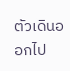ตัวเดินออกไป